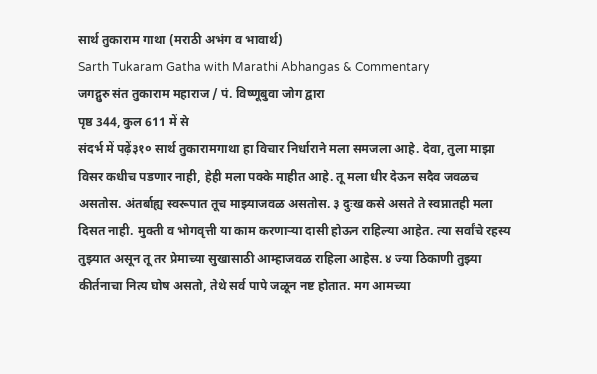सार्थ तुकाराम गाथा (मराठी अभंग व भावार्थ)
Sarth Tukaram Gatha with Marathi Abhangas & Commentary
जगद्गुरु संत तुकाराम महाराज / पं. विष्णूबुवा जोग द्वारा
पृष्ठ 344, कुल 611 में से
संदर्भ में पढ़ें३१० सार्थ तुकारामगाथा हा विचार निर्धाराने मला समजला आहे. देवा, तुला माझा विसर कधीच पडणार नाही, हेही मला पक्के माहीत आहे. तू मला धीर देऊन सदैव जवळच असतोस. अंतर्बाह्य स्वरूपात तूच माझ्याजवळ असतोस. ३ दुःख कसे असते ते स्वप्नातही मला दिसत नाही. मुक्ती व भोगवृत्ती या काम करणाऱ्या दासी होऊन राहिल्या आहेत. त्या सर्वांचे रहस्य तुझ्यात असून तू तर प्रेमाच्या सुखासाठी आम्हाजवळ राहिला आहेस. ४ ज्या ठिकाणी तुझ्या कीर्तनाचा नित्य घोष असतो, तेथे सर्व पापे जळून नष्ट होतात. मग आमच्या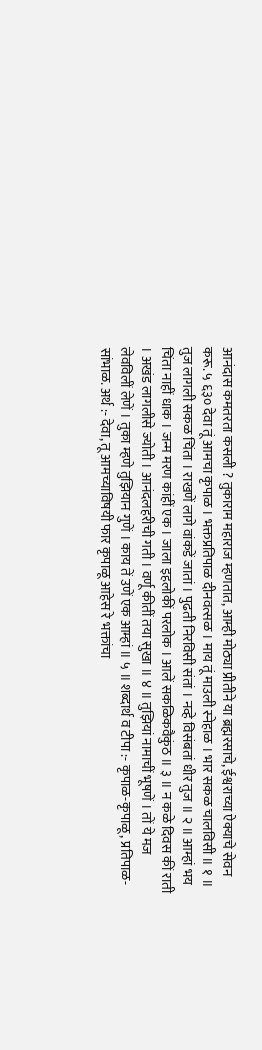आनंदास कमतरता कसली ? तुकाराम महाराज म्हणतात, आम्ही मोठ्या प्रीतीने या ब्रह्मरसाचे, ईश्वराच्या ऐक्याचे सेवन करू. ५ ६३० देवा तूं आमचा कृपाळ । भक्तप्रतिपाळ दीनवत्सळ । माय तूं माउली स्नेहाळ । भार सकळ चालविसी ॥ १ ॥ तुज लागली सकळ चिंता । राखणें लागे वांकडें जातां । पुढती निरविसी संतां । नव्हे विसंबतां धीर तुज ॥ २ ॥ आम्हां भय चिंता नाहीं धाक । जन्म मरण कांहीं एक । जाला इहलोकीं परलोक । आलें सकळिकवैकुंठ ॥ ३ ॥ न कळे दिवस कीं राती । अखंड लागलीसे ज्योती । आनंदलहरीची गती । वर्णू कीतीं तया सुखा ॥ ४ ॥ तुझियां नामाचीं भूषणें । तों ये मज लेवविलीं लेणें । तुका म्हणे तुझियान गुणें । काय तें उणें एक आम्हां ॥ ५ ॥ शब्दार्थ व टीपा :- कृपाळ-कृपाळू, प्रतिपाळ-सांभाळ. अर्थ :- देवा, तू आमच्याविषयी फार कृपाळू आहेस रे भक्तांचा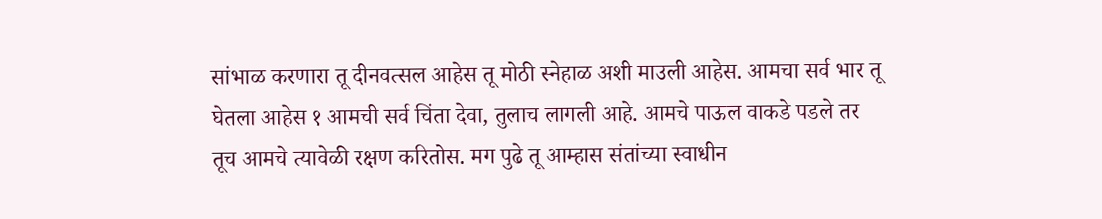सांभाळ करणारा तू दीनवत्सल आहेस तू मोठी स्नेहाळ अशी माउली आहेस. आमचा सर्व भार तू घेतला आहेस १ आमची सर्व चिंता देवा, तुलाच लागली आहे. आमचे पाऊल वाकडे पडले तर तूच आमचे त्यावेळी रक्षण करितोस. मग पुढे तू आम्हास संतांच्या स्वाधीन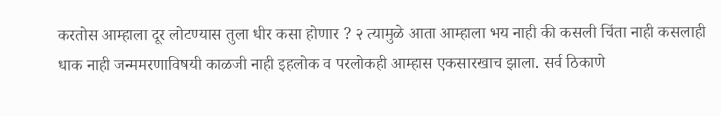करतोस आम्हाला दूर लोटण्यास तुला धीर कसा होणार ? २ त्यामुळे आता आम्हाला भय नाही की कसली चिंता नाही कसलाही धाक नाही जन्ममरणाविषयी काळजी नाही इहलोक व परलोकही आम्हास एकसारखाच झाला. सर्व ठिकाणे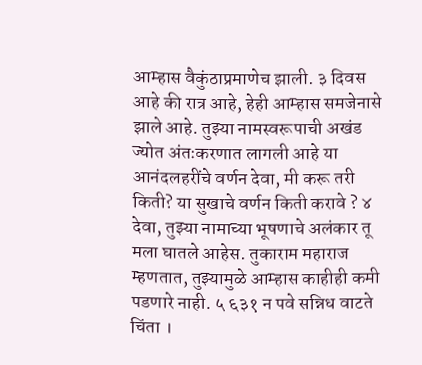आम्हास वैकुंठाप्रमाणेच झाली. ३ दिवस आहे की रात्र आहे, हेही आम्हास समजेनासे झाले आहे. तुझ्या नामस्वरूपाची अखंड ज्योत अंतःकरणात लागली आहे या आनंदलहरींचे वर्णन देवा, मी करू तरी किती? या सुखाचे वर्णन किती करावे ? ४ देवा, तुझ्या नामाच्या भूषणाचे अलंकार तू मला घातले आहेस. तुकाराम महाराज म्हणतात, तुझ्यामुळे आम्हास काहीही कमी पडणारे नाही. ५ ६३१ न पवे सन्निध वाटते चिंता ।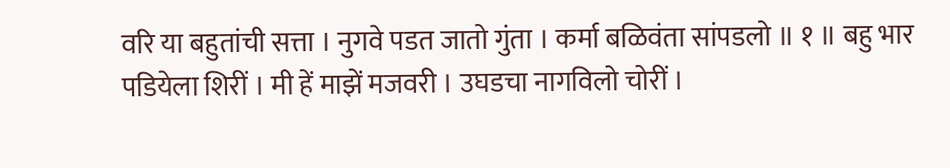वरि या बहुतांची सत्ता । नुगवे पडत जातो गुंता । कर्मा बळिवंता सांपडलो ॥ १ ॥ बहु भार पडियेला शिरीं । मी हें माझें मजवरी । उघडचा नागविलो चोरीं ।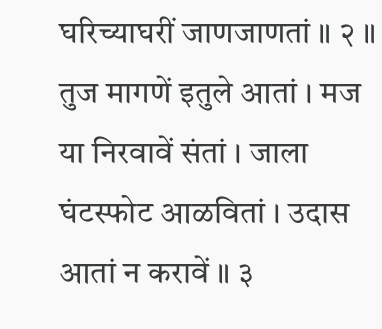घरिच्याघरीं जाणजाणतां ॥ २ ॥ तुज मागणें इतुले आतां । मज या निरवावें संतां । जाला घंटस्फोट आळवितां । उदास आतां न करावें ॥ ३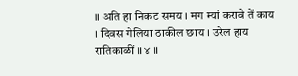॥ अति हा निकट समय । मग म्यां करावे तें काय । दिवस गेलिया ठाकील छाय । उरेल हाय रातिकाळीं ॥ ४ ॥